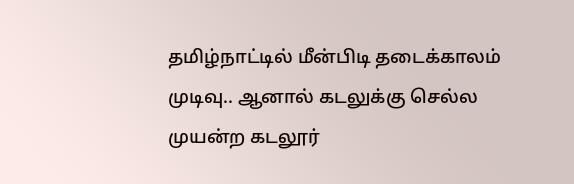தமிழ்நாட்டில் மீன்பிடி தடைக்காலம் முடிவு.. ஆனால் கடலுக்கு செல்ல முயன்ற கடலூர்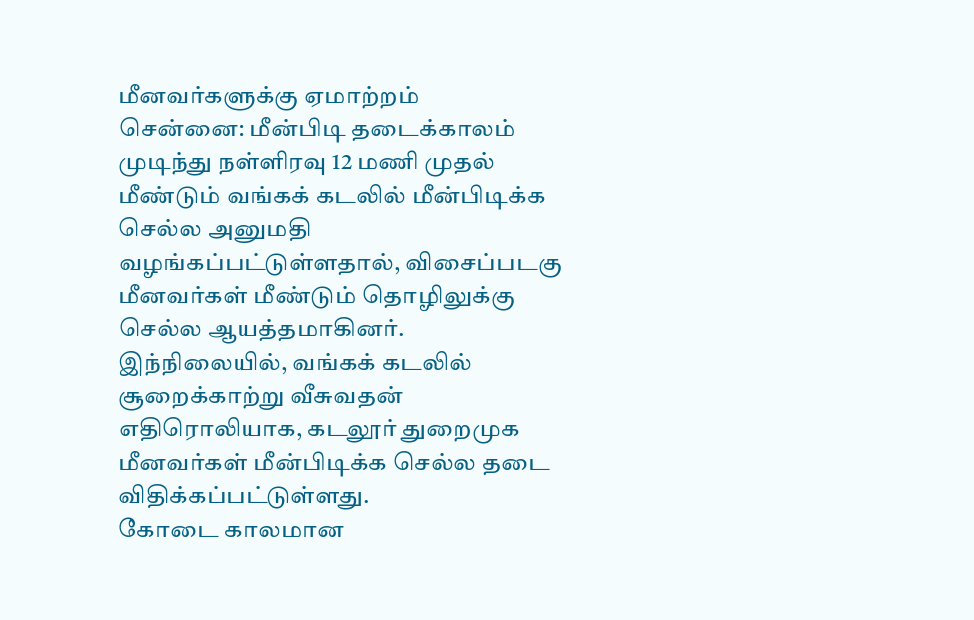மீனவர்களுக்கு ஏமாற்றம்
சென்னை: மீன்பிடி தடைக்காலம் முடிந்து நள்ளிரவு 12 மணி முதல் மீண்டும் வங்கக் கடலில் மீன்பிடிக்க செல்ல அனுமதி வழங்கப்பட்டுள்ளதால், விசைப்படகு மீனவர்கள் மீண்டும் தொழிலுக்கு செல்ல ஆயத்தமாகினர். இந்நிலையில், வங்கக் கடலில் சூறைக்காற்று வீசுவதன் எதிரொலியாக, கடலூர் துறைமுக மீனவர்கள் மீன்பிடிக்க செல்ல தடை விதிக்கப்பட்டுள்ளது.
கோடை காலமான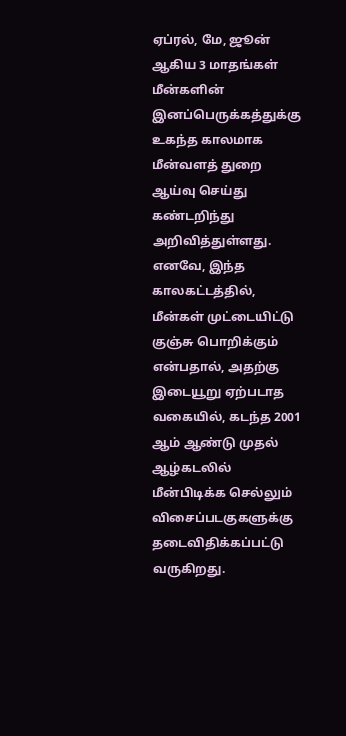ஏப்ரல், மே, ஜூன் ஆகிய 3 மாதங்கள் மீன்களின் இனப்பெருக்கத்துக்கு உகந்த காலமாக மீன்வளத் துறை ஆய்வு செய்து கண்டறிந்து அறிவித்துள்ளது. எனவே, இந்த காலகட்டத்தில், மீன்கள் முட்டையிட்டு குஞ்சு பொறிக்கும் என்பதால், அதற்கு இடையூறு ஏற்படாத வகையில், கடந்த 2001 ஆம் ஆண்டு முதல் ஆழ்கடலில் மீன்பிடிக்க செல்லும் விசைப்படகுகளுக்கு தடைவிதிக்கப்பட்டு வருகிறது.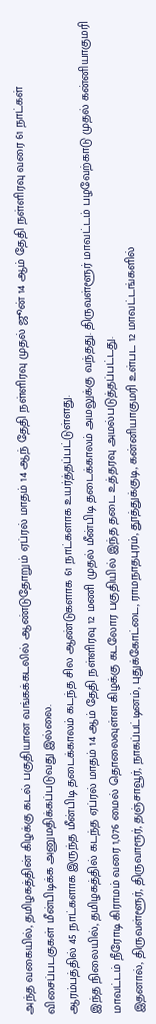அந்த வகையில், தமிழகத்தின் கிழக்கு கடல் பகுதியான வங்கக்கடலில் ஆண்டுதோறும் ஏப்ரல் மாதம் 14 ஆந் தேதி நள்ளிரவு முதல் ஜூன் 14 ஆம் தேதி நள்ளிரவு வரை 61 நாட்கள் விசைப்படகுகள் மீன்பிடிக்க அனுமதிக்கப்படுவது இல்லை.
ஆரம்பத்தில் 45 நாட்களாக இருந்த மீன்பிடி தடைக்காலம் கடந்த சில ஆண்டுகளாக 61 நாட்களாக உயர்த்தப்பட்டுள்ளது.
இந்த நிலையில், தமிழகத்தில் கடந்த ஏப்ரல் மாதம் 14 ஆம் தேதி நள்ளிரவு 12 மணி முதல் மீன்பிடி தடைக்காலம் அமலுக்கு வந்தது. திருவள்ளூர் மாவட்டம் பழவேற்காடு முதல் கன்னியாகுமரி மாவட்டம் நீரோடி கிராமம் வரை 1,076 மைல் தொலைவுள்ள கிழக்கு கடலோர பகுதியில் இந்த தடை உத்தரவு அமல்படுத்தப்பட்டது.
இதனால், திருவள்ளூர், திருவாரூர், தஞ்சாவூர், நாகப்பட்டினம், புதுக்கோட்டை, ராமநாதபுரம், தூத்துக்குடி, கன்னியாகுமரி உள்பட 12 மாவட்டங்களில்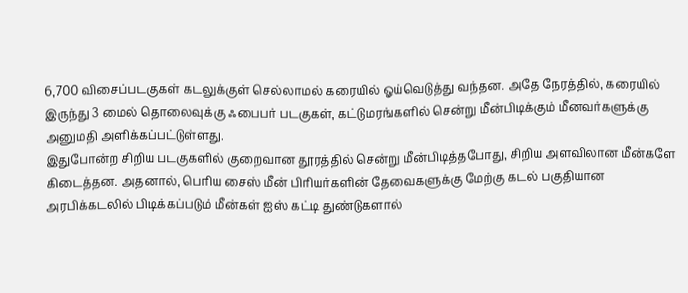6,700 விசைப்படகுகள் கடலுக்குள் செல்லாமல் கரையில் ஓய்வெடுத்து வந்தன. அதே நேரத்தில், கரையில் இருந்து 3 மைல் தொலைவுக்கு ஃபைபர் படகுகள், கட்டுமரங்களில் சென்று மீன்பிடிக்கும் மீனவர்களுக்கு அனுமதி அளிக்கப்பட்டுள்ளது.
இதுபோன்ற சிறிய படகுகளில் குறைவான தூரத்தில் சென்று மீன்பிடித்தபோது, சிறிய அளவிலான மீன்களே கிடைத்தன. அதனால், பெரிய சைஸ் மீன் பிரியர்களின் தேவைகளுக்கு மேற்கு கடல் பகுதியான அரபிக்கடலில் பிடிக்கப்படும் மீன்கள் ஐஸ் கட்டி துண்டுகளால்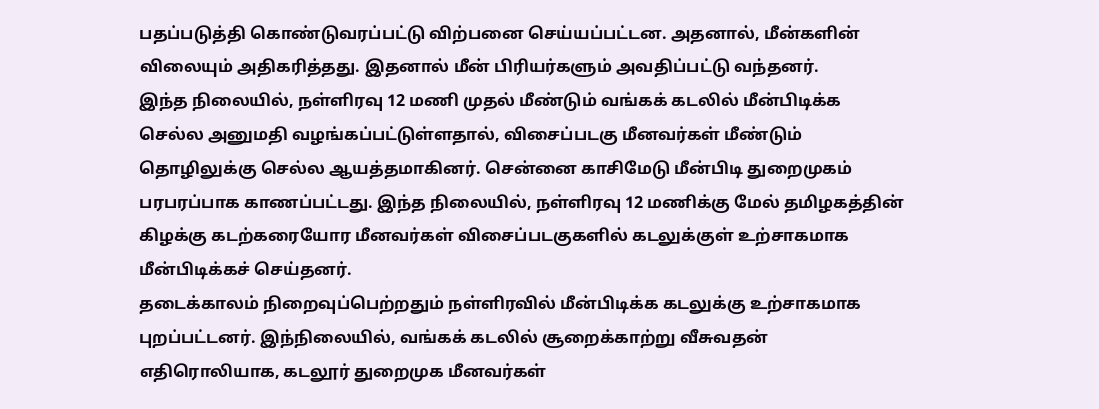பதப்படுத்தி கொண்டுவரப்பட்டு விற்பனை செய்யப்பட்டன. அதனால், மீன்களின் விலையும் அதிகரித்தது. இதனால் மீன் பிரியர்களும் அவதிப்பட்டு வந்தனர்.
இந்த நிலையில், நள்ளிரவு 12 மணி முதல் மீண்டும் வங்கக் கடலில் மீன்பிடிக்க செல்ல அனுமதி வழங்கப்பட்டுள்ளதால், விசைப்படகு மீனவர்கள் மீண்டும் தொழிலுக்கு செல்ல ஆயத்தமாகினர். சென்னை காசிமேடு மீன்பிடி துறைமுகம் பரபரப்பாக காணப்பட்டது. இந்த நிலையில், நள்ளிரவு 12 மணிக்கு மேல் தமிழகத்தின் கிழக்கு கடற்கரையோர மீனவர்கள் விசைப்படகுகளில் கடலுக்குள் உற்சாகமாக மீன்பிடிக்கச் செய்தனர்.
தடைக்காலம் நிறைவுப்பெற்றதும் நள்ளிரவில் மீன்பிடிக்க கடலுக்கு உற்சாகமாக புறப்பட்டனர். இந்நிலையில், வங்கக் கடலில் சூறைக்காற்று வீசுவதன் எதிரொலியாக, கடலூர் துறைமுக மீனவர்கள்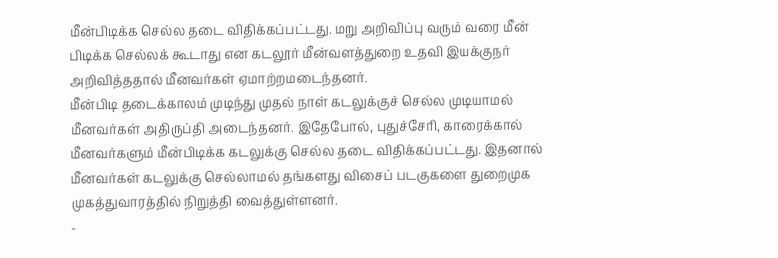மீன்பிடிக்க செல்ல தடை விதிக்கப்பட்டது. மறு அறிவிப்பு வரும் வரை மீன் பிடிக்க செல்லக் கூடாது என கடலூர் மீன்வளத்துறை உதவி இயக்குநர் அறிவித்ததால் மீனவர்கள் ஏமாற்றமடைந்தனர்.
மீன்பிடி தடைக்காலம் முடிந்து முதல் நாள் கடலுக்குச் செல்ல முடியாமல் மீனவர்கள் அதிருப்தி அடைந்தனர். இதேபோல், புதுச்சேரி, காரைக்கால் மீனவர்களும் மீன்பிடிக்க கடலுக்கு செல்ல தடை விதிக்கப்பட்டது. இதனால் மீனவர்கள் கடலுக்கு செல்லாமல் தங்களது விசைப் படகுகளை துறைமுக முகத்துவாரத்தில் நிறுத்தி வைத்துள்ளனர்.
-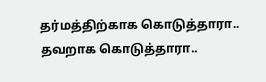தர்மத்திற்காக கொடுத்தாரா.. தவறாக கொடுத்தாரா..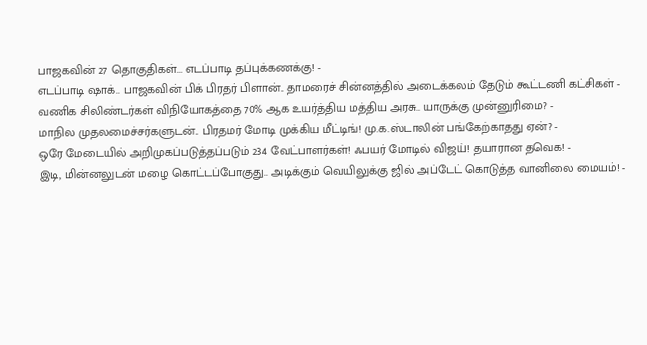பாஜகவின் 27 தொகுதிகள்... எடப்பாடி தப்புக்கணக்கு! -
எடப்பாடி ஷாக்.. பாஜகவின் பிக் பிரதர் பிளான்.. தாமரைச் சின்னத்தில் அடைக்கலம் தேடும் கூட்டணி கட்சிகள் -
வணிக சிலிண்டர்கள் விநியோகத்தை 70% ஆக உயர்த்திய மத்திய அரசு.. யாருக்கு முன்னுரிமை? -
மாநில முதலமைச்சர்களுடன்.. பிரதமர் மோடி முக்கிய மீட்டிங்! மு.க.ஸ்டாலின் பங்கேற்காதது ஏன்? -
ஒரே மேடையில் அறிமுகப்படுத்தப்படும் 234 வேட்பாளர்கள்! ஃபயர் மோடில் விஜய்! தயாரான தவெக! -
இடி, மின்னலுடன் மழை கொட்டப்போகுது.. அடிக்கும் வெயிலுக்கு ஜில் அப்டேட் கொடுத்த வானிலை மையம்! -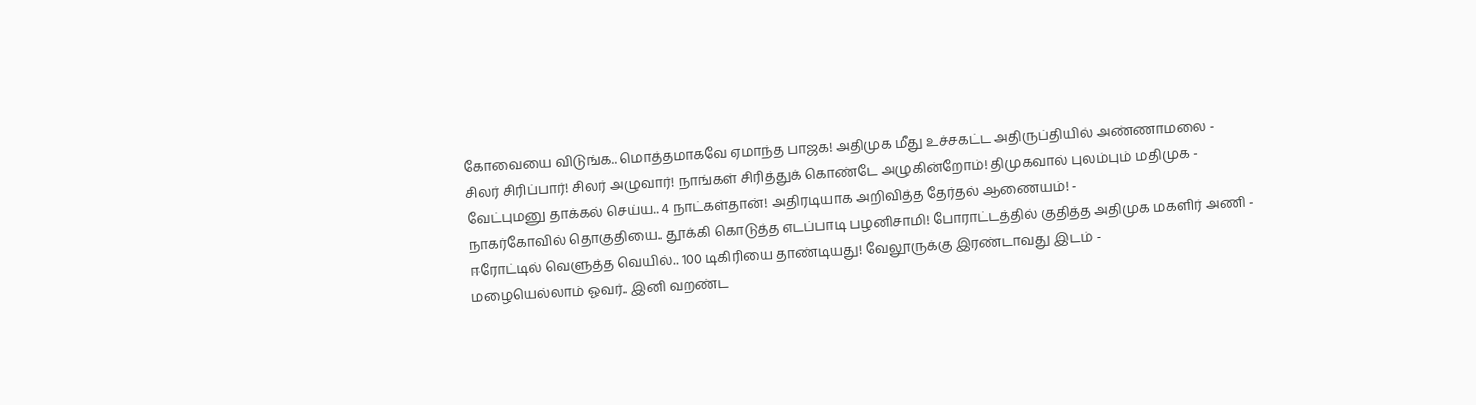கோவையை விடுங்க.. மொத்தமாகவே ஏமாந்த பாஜக! அதிமுக மீது உச்சகட்ட அதிருப்தியில் அண்ணாமலை -
சிலர் சிரிப்பார்! சிலர் அழுவார்! நாங்கள் சிரித்துக் கொண்டே அழுகின்றோம்! திமுகவால் புலம்பும் மதிமுக -
வேட்புமனு தாக்கல் செய்ய.. 4 நாட்கள்தான்! அதிரடியாக அறிவித்த தேர்தல் ஆணையம்! -
நாகர்கோவில் தொகுதியை.. தூக்கி கொடுத்த எடப்பாடி பழனிசாமி! போராட்டத்தில் குதித்த அதிமுக மகளிர் அணி -
ஈரோட்டில் வெளுத்த வெயில்.. 100 டிகிரியை தாண்டியது! வேலூருக்கு இரண்டாவது இடம் -
மழையெல்லாம் ஓவர்.. இனி வறண்ட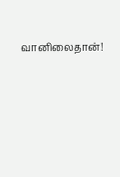வானிலைதான்!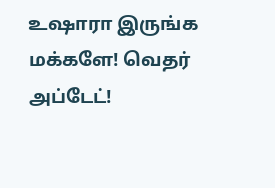உஷாரா இருங்க மக்களே! வெதர் அப்டேட்!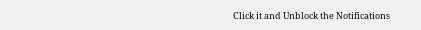Click it and Unblock the Notifications